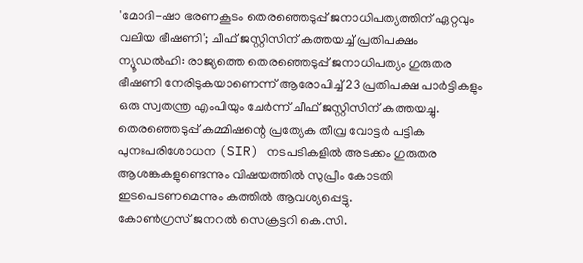'മോദി-ഷാ ഭരണകൂടം തെരഞ്ഞെടുപ്പ് ജനാധിപത്യത്തിന് ഏറ്റവും വലിയ ഭീഷണി'; ചീഫ് ജസ്റ്റിസിന് കത്തയച്ച് പ്രതിപക്ഷം
ന്യൂഡൽഹി: രാജ്യത്തെ തെരഞ്ഞെടുപ്പ് ജനാധിപത്യം ഗുരുതര ഭീഷണി നേരിടുകയാണെന്ന് ആരോപിച്ച് 23 പ്രതിപക്ഷ പാർട്ടികളും ഒരു സ്വതന്ത്ര എംപിയും ചേർന്ന് ചീഫ് ജസ്റ്റിസിന് കത്തയച്ചു. തെരഞ്ഞെടുപ്പ് കമ്മിഷന്റെ പ്രത്യേക തീവ്ര വോട്ടർ പട്ടിക പുനഃപരിശോധന (SIR) നടപടികളിൽ അടക്കം ഗുരുതര ആശങ്കകളുണ്ടെന്നും വിഷയത്തിൽ സുപ്രീം കോടതി ഇടപെടണമെന്നും കത്തിൽ ആവശ്യപ്പെട്ടു.
കോൺഗ്രസ് ജനറൽ സെക്രട്ടറി കെ.സി.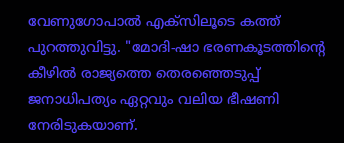വേണുഗോപാൽ എക്സിലൂടെ കത്ത് പുറത്തുവിട്ടു. "മോദി-ഷാ ഭരണകൂടത്തിന്റെ കീഴിൽ രാജ്യത്തെ തെരഞ്ഞെടുപ്പ് ജനാധിപത്യം ഏറ്റവും വലിയ ഭീഷണി നേരിടുകയാണ്.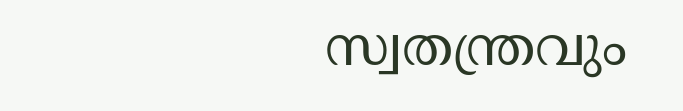സ്വതന്ത്രവും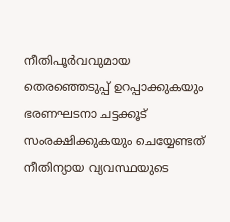നീതിപൂർവവുമായ തെരഞ്ഞെടുപ്പ് ഉറപ്പാക്കുകയും ഭരണഘടനാ ചട്ടക്കൂട് സംരക്ഷിക്കുകയും ചെയ്യേണ്ടത് നീതിന്യായ വ്യവസ്ഥയുടെ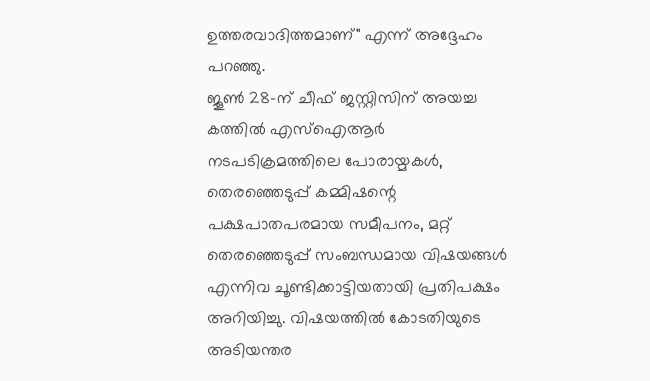ഉത്തരവാദിത്തമാണ്" എന്ന് അദ്ദേഹം പറഞ്ഞു.
ജൂൺ 28-ന് ചീഫ് ജസ്റ്റിസിന് അയച്ച കത്തിൽ എസ്ഐആർ നടപടിക്രമത്തിലെ പോരായ്മകൾ, തെരഞ്ഞെടുപ്പ് കമ്മിഷന്റെ പക്ഷപാതപരമായ സമീപനം, മറ്റ് തെരഞ്ഞെടുപ്പ് സംബന്ധമായ വിഷയങ്ങൾ എന്നിവ ചൂണ്ടിക്കാട്ടിയതായി പ്രതിപക്ഷം അറിയിച്ചു. വിഷയത്തിൽ കോടതിയുടെ അടിയന്തര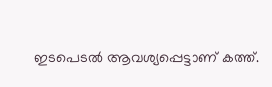ഇടപെടൽ ആവശ്യപ്പെട്ടാണ് കത്ത്.